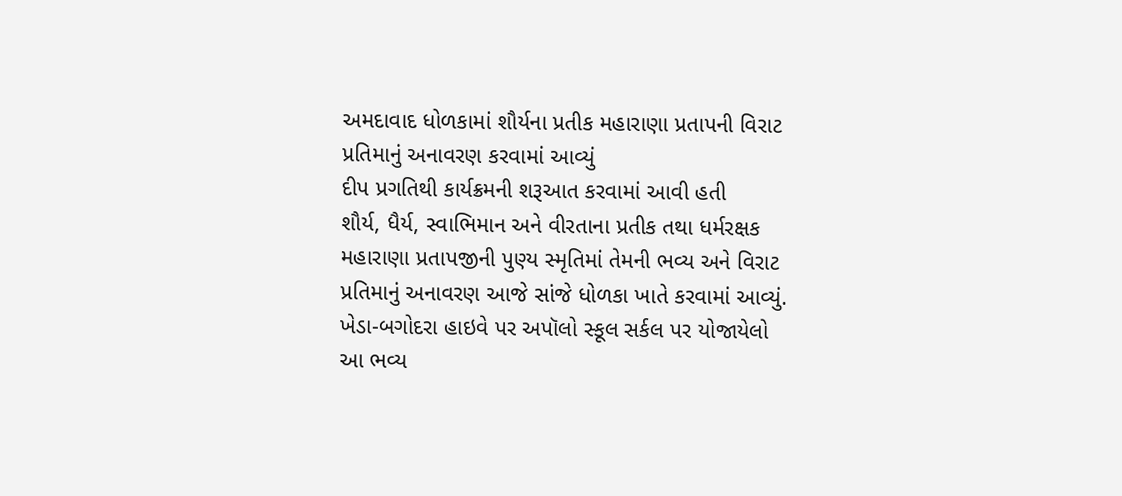અમદાવાદ ધોળકામાં શૌર્યના પ્રતીક મહારાણા પ્રતાપની વિરાટ પ્રતિમાનું અનાવરણ કરવામાં આવ્યું
દીપ પ્રગતિથી કાર્યક્રમની શરૂઆત કરવામાં આવી હતી
શૌર્ય, ધૈર્ય, સ્વાભિમાન અને વીરતાના પ્રતીક તથા ધર્મરક્ષક મહારાણા પ્રતાપજીની પુણ્ય સ્મૃતિમાં તેમની ભવ્ય અને વિરાટ પ્રતિમાનું અનાવરણ આજે સાંજે ધોળકા ખાતે કરવામાં આવ્યું.
ખેડા-બગોદરા હાઇવે પર અપૉલો સ્કૂલ સર્કલ પર યોજાયેલો આ ભવ્ય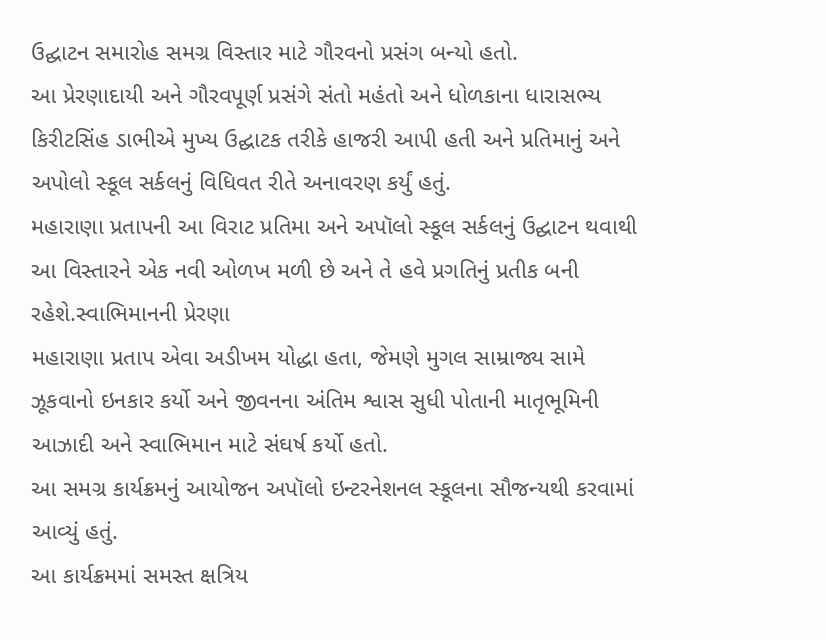ઉદ્ઘાટન સમારોહ સમગ્ર વિસ્તાર માટે ગૌરવનો પ્રસંગ બન્યો હતો.
આ પ્રેરણાદાયી અને ગૌરવપૂર્ણ પ્રસંગે સંતો મહંતો અને ધોળકાના ધારાસભ્ય કિરીટસિંહ ડાભીએ મુખ્ય ઉદ્ઘાટક તરીકે હાજરી આપી હતી અને પ્રતિમાનું અને અપોલો સ્કૂલ સર્કલનું વિધિવત રીતે અનાવરણ કર્યું હતું.
મહારાણા પ્રતાપની આ વિરાટ પ્રતિમા અને અપૉલો સ્કૂલ સર્કલનું ઉદ્ઘાટન થવાથી આ વિસ્તારને એક નવી ઓળખ મળી છે અને તે હવે પ્રગતિનું પ્રતીક બની રહેશે.સ્વાભિમાનની પ્રેરણા
મહારાણા પ્રતાપ એવા અડીખમ યોદ્ધા હતા, જેમણે મુગલ સામ્રાજ્ય સામે ઝૂકવાનો ઇનકાર કર્યો અને જીવનના અંતિમ શ્વાસ સુધી પોતાની માતૃભૂમિની આઝાદી અને સ્વાભિમાન માટે સંઘર્ષ કર્યો હતો.
આ સમગ્ર કાર્યક્રમનું આયોજન અપૉલો ઇન્ટરનેશનલ સ્કૂલના સૌજન્યથી કરવામાં આવ્યું હતું.
આ કાર્યક્રમમાં સમસ્ત ક્ષત્રિય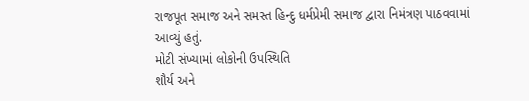રાજપૂત સમાજ અને સમસ્ત હિન્દુ ધર્મપ્રેમી સમાજ દ્વારા નિમંત્રણ પાઠવવામાં આવ્યું હતું.
મોટી સંખ્યામાં લોકોની ઉપસ્થિતિ
શૌર્ય અને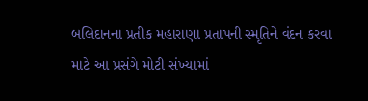બલિદાનના પ્રતીક મહારાણા પ્રતાપની સ્મૃતિને વંદન કરવા માટે આ પ્રસંગે મોટી સંખ્યામાં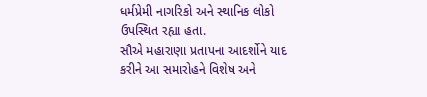ધર્મપ્રેમી નાગરિકો અને સ્થાનિક લોકો ઉપસ્થિત રહ્યા હતા.
સૌએ મહારાણા પ્રતાપના આદર્શોને યાદ કરીને આ સમારોહને વિશેષ અને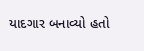યાદગાર બનાવ્યો હતો